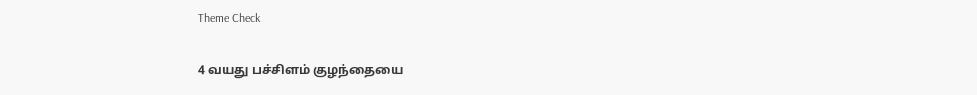Theme Check

4 வயது பச்சிளம் குழந்தையை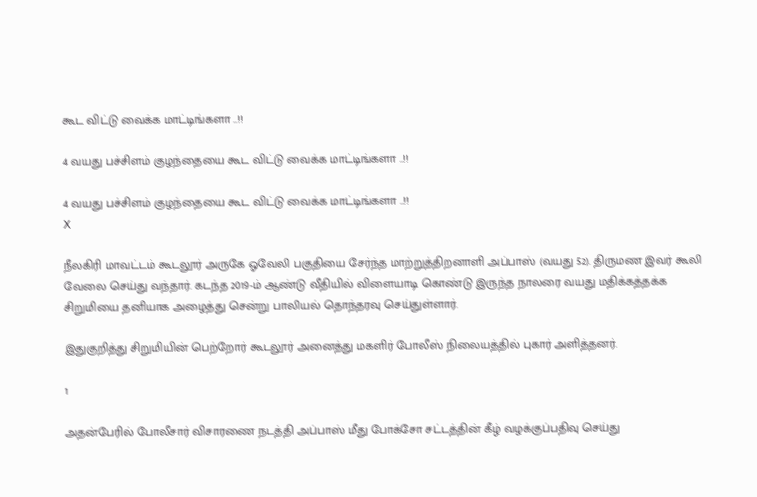கூட விட்டு வைக்க மாட்டிங்களா ..!!

4 வயது பச்சிளம் குழந்தையை கூட விட்டு வைக்க மாட்டிங்களா ..!!

4 வயது பச்சிளம் குழந்தையை கூட விட்டு வைக்க மாட்டிங்களா ..!!
X

நீலகிரி மாவட்டம் கூடலூர் அருகே ஓவேலி பகுதியை சேர்ந்த மாற்றுத்திறனாளி அப்பாஸ் (வயது 52). திருமண இவர் கூலி வேலை செய்து வந்தார். கடந்த 2019-ம் ஆண்டு வீதியில் விளையாடி கொண்டு இருந்த நாலரை வயது மதிக்கத்தக்க சிறுமியை தனியாக அழைத்து சென்று பாலியல் தொந்தரவு செய்துள்ளார்.

இதுகுறித்து சிறுமியின் பெற்றோர் கூடலூர் அனைத்து மகளிர் போலீஸ் நிலையத்தில் புகார் அளித்தனர்.

1

அதன்பேரில் போலீசார் விசாரணை நடத்தி அப்பாஸ் மீது போக்சோ சட்டத்தின் கீழ் வழக்குப்பதிவு செய்து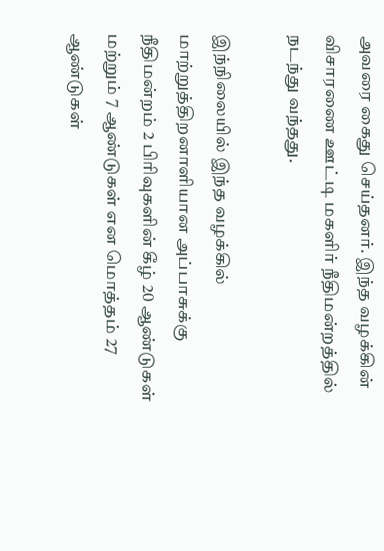அவரை கைது செய்தனர். இந்த வழக்கின் விசாரணை ஊட்டி மகளிர் நீதிமன்றத்தில் நடந்து வந்தது.

இந்நிலையில் இந்த வழக்கில் மாற்றுத்திறனாளியான அப்பாசுக்கு நீதிமன்றம் 2 பிரிவுகளின் கீழ் 20 ஆண்டுகள் மற்றும் 7 ஆண்டுகள் என மொத்தம் 27 ஆண்டுகள்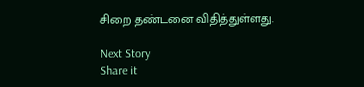சிறை தண்டனை விதித்துள்ளது.

Next Story
Share it